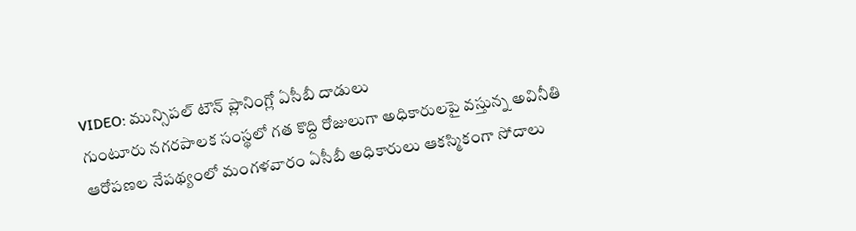VIDEO: మున్సిపల్ టౌన్ ప్లానింగ్లో ఏసీబీ దాడులు
గుంటూరు నగరపాలక సంస్థలో గత కొద్ది రోజులుగా అధికారులపై వస్తున్న అవినీతి ఆరోపణల నేపథ్యంలో మంగళవారం ఏసీబీ అధికారులు ఆకస్మికంగా సోదాలు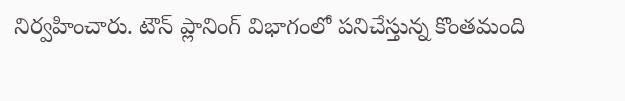నిర్వహించారు. టౌన్ ప్లానింగ్ విభాగంలో పనిచేస్తున్న కొంతమంది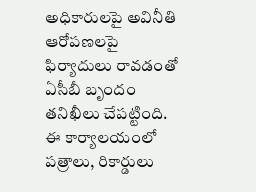అధికారులపై అవినీతి ఆరోపణలపై ఫిర్యాదులు రావడంతో ఏసీబీ బృందం తనిఖీలు చేపట్టింది. ఈ కార్యాలయంలో పత్రాలు, రికార్డులు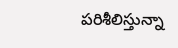పరిశీలిస్తున్నా